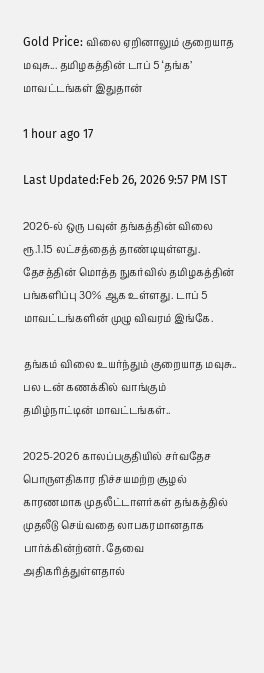Gold Price: விலை ஏறினாலும் குறையாத மவுசு... தமிழகத்தின் டாப் 5 ‘தங்க’ மாவட்டங்கள் இதுதான்

1 hour ago 17

Last Updated:Feb 26, 2026 9:57 PM IST

2026-ல் ஒரு பவுன் தங்கத்தின் விலை ரூ.1.15 லட்சத்தைத் தாண்டியுள்ளது. தேசத்தின் மொத்த நுகர்வில் தமிழகத்தின் பங்களிப்பு 30% ஆக உள்ளது. டாப் 5 மாவட்டங்களின் முழு விவரம் இங்கே.

தங்கம் விலை உயர்ந்தும் குறையாத மவுசு.. பல டன் கணக்கில் வாங்கும் தமிழ்நாட்டின் மாவட்டங்கள்..

2025-2026 காலப்பகுதியில் சர்வதேச பொருளதிகார நிச்சயமற்ற சூழல் காரணமாக முதலீட்டாளர்கள் தங்கத்தில் முதலீடு செய்வதை லாபகரமானதாக பார்க்கின்ற்னர். தேவை அதிகரித்துள்ளதால்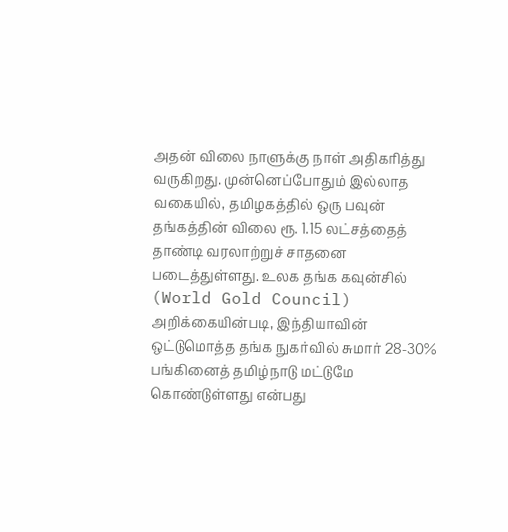அதன் விலை நாளுக்கு நாள் அதிகரித்து வருகிறது. முன்னெப்போதும் இல்லாத வகையில், தமிழகத்தில் ஒரு பவுன் தங்கத்தின் விலை ரூ. 1.15 லட்சத்தைத் தாண்டி வரலாற்றுச் சாதனை படைத்துள்ளது. உலக தங்க கவுன்சில் (World Gold Council) அறிக்கையின்படி, இந்தியாவின் ஒட்டுமொத்த தங்க நுகர்வில் சுமார் 28-30% பங்கினைத் தமிழ்நாடு மட்டுமே கொண்டுள்ளது என்பது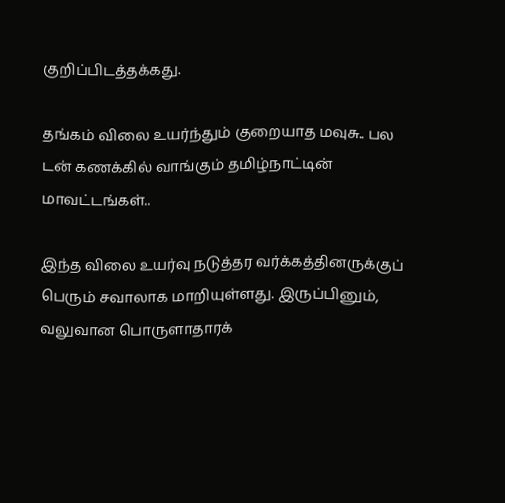குறிப்பிடத்தக்கது.

தங்கம் விலை உயர்ந்தும் குறையாத மவுசு.. பல டன் கணக்கில் வாங்கும் தமிழ்நாட்டின் மாவட்டங்கள்..

இந்த விலை உயர்வு நடுத்தர வர்க்கத்தினருக்குப் பெரும் சவாலாக மாறியுள்ளது. இருப்பினும், வலுவான பொருளாதாரக்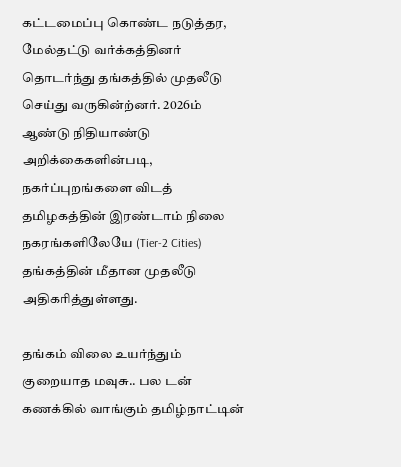கட்டமைப்பு கொண்ட நடுத்தர, மேல்தட்டு வர்க்கத்தினர் தொடர்ந்து தங்கத்தில் முதலீடு செய்து வருகின்ற்னர். 2026ம் ஆண்டு நிதியாண்டு அறிக்கைகளின்படி, நகர்ப்புறங்களை விடத் தமிழகத்தின் இரண்டாம் நிலை நகரங்களிலேயே (Tier-2 Cities) தங்கத்தின் மீதான முதலீடு அதிகரித்துள்ளது.

தங்கம் விலை உயர்ந்தும் குறையாத மவுசு.. பல டன் கணக்கில் வாங்கும் தமிழ்நாட்டின்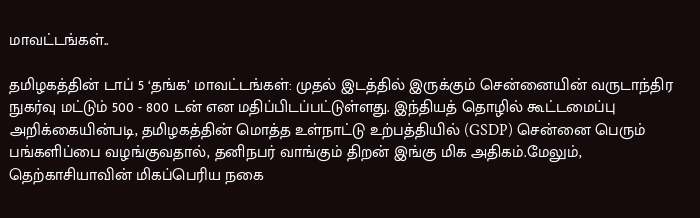மாவட்டங்கள்..

தமிழகத்தின் டாப் 5 ‘தங்க’ மாவட்டங்கள்: முதல் இடத்தில் இருக்கும் சென்னையின் வருடாந்திர நுகர்வு மட்டும் 500 - 800 டன் என மதிப்பிடப்பட்டுள்ளது. இந்தியத் தொழில் கூட்டமைப்பு  அறிக்கையின்படி, தமிழகத்தின் மொத்த உள்நாட்டு உற்பத்தியில் (GSDP) சென்னை பெரும் பங்களிப்பை வழங்குவதால், தனிநபர் வாங்கும் திறன் இங்கு மிக அதிகம்.மேலும், தெற்காசியாவின் மிகப்பெரிய நகை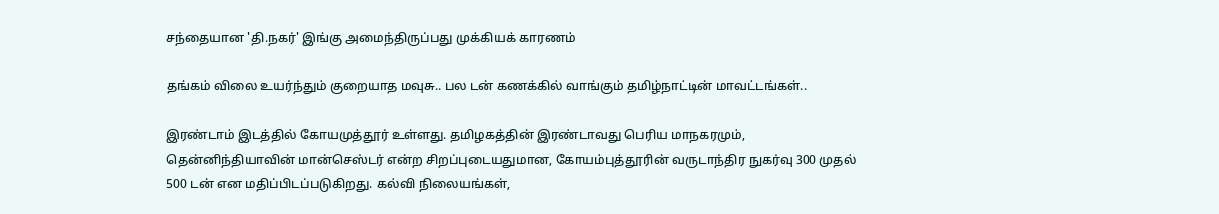சந்தையான 'தி.நகர்' இங்கு அமைந்திருப்பது முக்கியக் காரணம்

தங்கம் விலை உயர்ந்தும் குறையாத மவுசு.. பல டன் கணக்கில் வாங்கும் தமிழ்நாட்டின் மாவட்டங்கள்..

இரண்டாம் இடத்தில் கோயமுத்தூர் உள்ளது. தமிழகத்தின் இரண்டாவது பெரிய மாநகரமும், தென்னிந்தியாவின் மான்செஸ்டர் என்ற சிறப்புடையதுமான, கோயம்புத்தூரின் வருடாந்திர நுகர்வு 300 முதல் 500 டன் என மதிப்பிடப்படுகிறது. கல்வி நிலையங்கள்,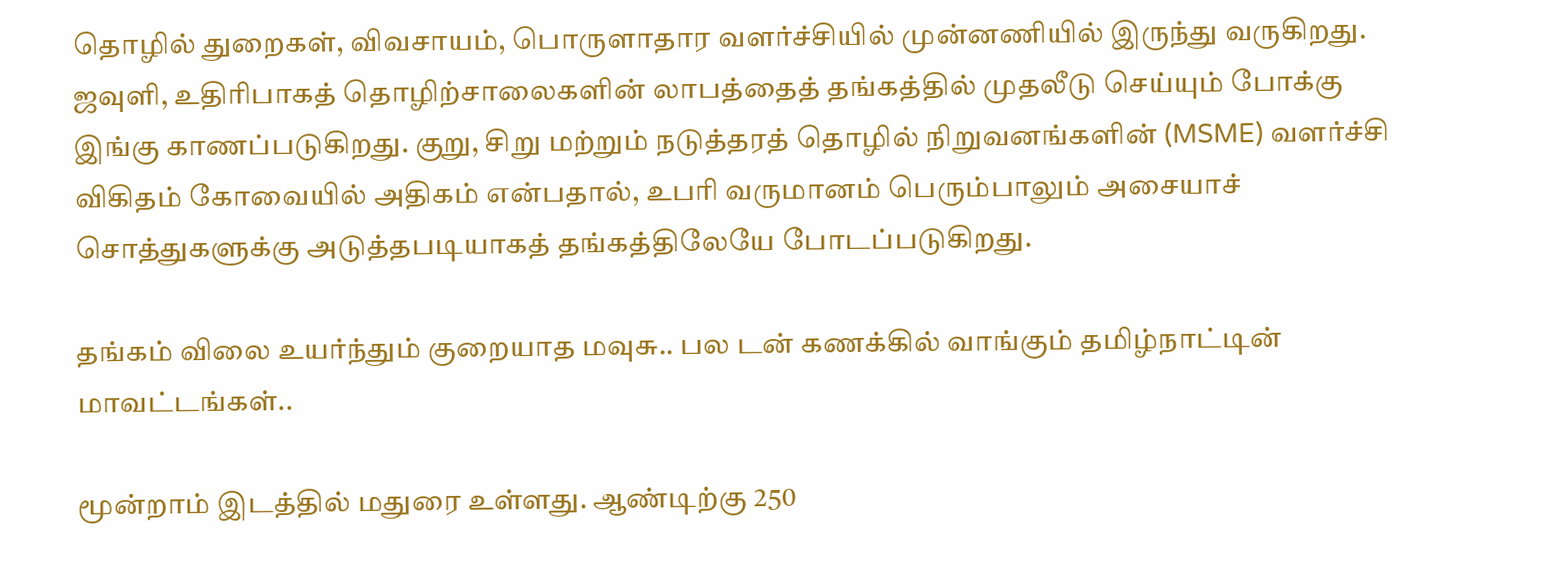தொழில் துறைகள், விவசாயம், பொருளாதார வளர்ச்சியில் முன்னணியில் இருந்து வருகிறது. ஜவுளி, உதிரிபாகத் தொழிற்சாலைகளின் லாபத்தைத் தங்கத்தில் முதலீடு செய்யும் போக்கு இங்கு காணப்படுகிறது. குறு, சிறு மற்றும் நடுத்தரத் தொழில் நிறுவனங்களின் (MSME) வளர்ச்சி விகிதம் கோவையில் அதிகம் என்பதால், உபரி வருமானம் பெரும்பாலும் அசையாச் சொத்துகளுக்கு அடுத்தபடியாகத் தங்கத்திலேயே போடப்படுகிறது.

தங்கம் விலை உயர்ந்தும் குறையாத மவுசு.. பல டன் கணக்கில் வாங்கும் தமிழ்நாட்டின் மாவட்டங்கள்..

மூன்றாம் இடத்தில் மதுரை உள்ளது. ஆண்டிற்கு 250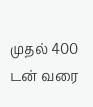முதல் 400 டன் வரை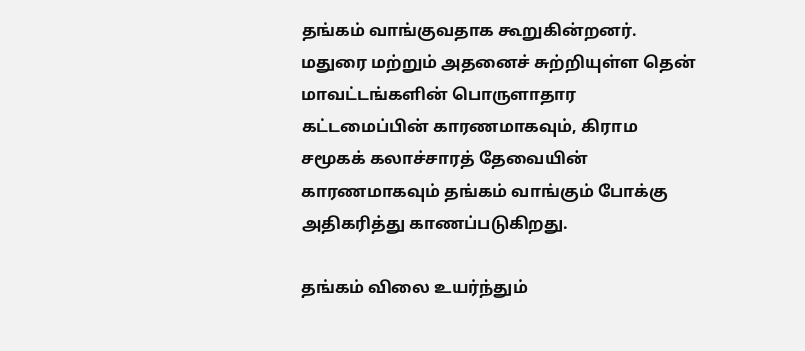தங்கம் வாங்குவதாக கூறுகின்றனர். மதுரை மற்றும் அதனைச் சுற்றியுள்ள தென் மாவட்டங்களின் பொருளாதார கட்டமைப்பின் காரணமாகவும், கிராம சமூகக் கலாச்சாரத் தேவையின் காரணமாகவும் தங்கம் வாங்கும் போக்கு அதிகரித்து காணப்படுகிறது.

தங்கம் விலை உயர்ந்தும்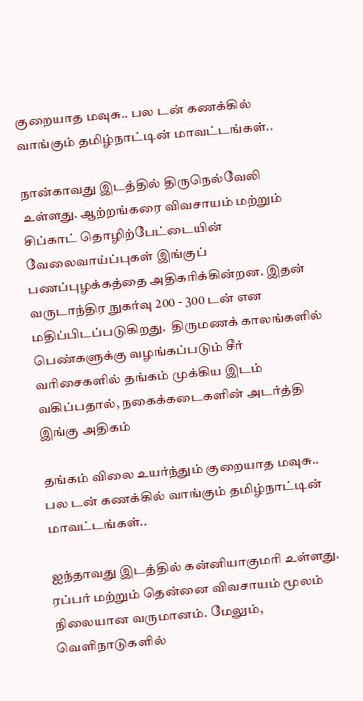குறையாத மவுசு.. பல டன் கணக்கில் வாங்கும் தமிழ்நாட்டின் மாவட்டங்கள்..

நான்காவது இடத்தில் திருநெல்வேலி உள்ளது. ஆற்றங்கரை விவசாயம் மற்றும் சிப்காட் தொழிற்பேட்டையின் வேலைவாய்ப்புகள் இங்குப் பணப்புழக்கத்தை அதிகரிக்கின்றன. இதன் வருடாந்திர நுகர்வு 200 - 300 டன் என மதிப்பிடப்படுகிறது.  திருமணக் காலங்களில் பெண்களுக்கு வழங்கப்படும் சீர் வரிசைகளில் தங்கம் முக்கிய இடம் வகிப்பதால், நகைக்கடைகளின் அடர்த்தி இங்கு அதிகம்

தங்கம் விலை உயர்ந்தும் குறையாத மவுசு.. பல டன் கணக்கில் வாங்கும் தமிழ்நாட்டின் மாவட்டங்கள்..

ஐந்தாவது இடத்தில் கன்னியாகுமரி உள்ளது. ரப்பர் மற்றும் தென்னை விவசாயம் மூலம் நிலையான வருமானம். மேலும், வெளிநாடுகளில்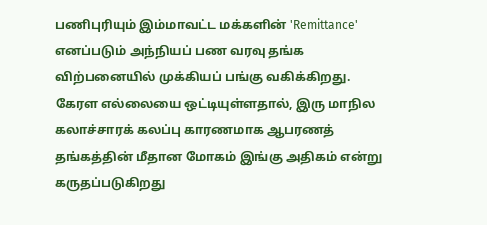பணிபுரியும் இம்மாவட்ட மக்களின் 'Remittance' எனப்படும் அந்நியப் பண வரவு தங்க விற்பனையில் முக்கியப் பங்கு வகிக்கிறது. கேரள எல்லையை ஒட்டியுள்ளதால், இரு மாநில கலாச்சாரக் கலப்பு காரணமாக ஆபரணத் தங்கத்தின் மீதான மோகம் இங்கு அதிகம் என்று கருதப்படுகிறது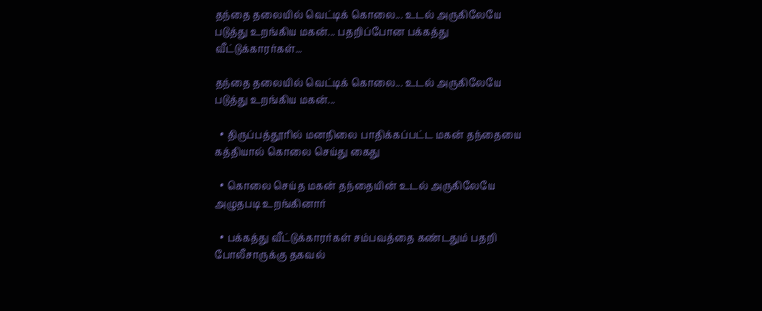தந்தை தலையில் வெட்டிக் கொலை... உடல் அருகிலேயே படுத்து உறங்கிய மகன்... பதறிப்போன பக்கத்து வீட்டுக்காரர்கள்...

தந்தை தலையில் வெட்டிக் கொலை... உடல் அருகிலேயே படுத்து உறங்கிய மகன்...

  • திருப்பத்தூரில் மனநிலை பாதிக்கப்பட்ட மகன் தந்தையை கத்தியால் கொலை செய்து கைது

  • கொலை செய்த மகன் தந்தையின் உடல் அருகிலேயே அழுதபடி உறங்கினார்

  • பக்கத்து வீட்டுக்காரர்கள் சம்பவத்தை கண்டதும் பதறி போலீசாருக்கு தகவல்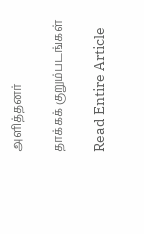அளித்தனர்

தாக்கக் குறும்படங்கள்

Read Entire Article